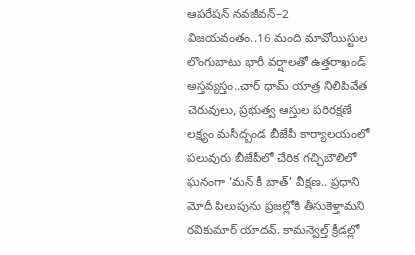ఆపరేషన్ నవజీవన్–2 విజయవంతం..16 మంది మావోయిస్టుల లొంగుబాటు భారీ వర్షాలతో ఉత్తరాఖండ్ అస్తవ్యస్తం..చార్ ధామ్ యాత్ర నిలిపివేత చెరువులు, ప్రభుత్వ ఆస్తుల పరిరక్షణే లక్ష్యం మసీద్బండ బీజేపీ కార్యాలయంలో పలువురు బీజేపీలో చేరిక గచ్చిబౌలిలో ఘనంగా ‘మన్ కీ బాత్’ వీక్షణ.. ప్రధాని మోదీ పిలుపును ప్రజల్లోకి తీసుకెళ్తామని రవికుమార్ యాదవ్. కామన్వెల్త్ క్రీడల్లో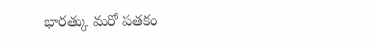భారత్కు మరో పతకం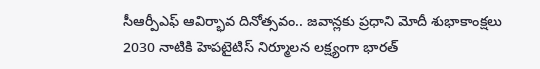సీఆర్పీఎఫ్ ఆవిర్భావ దినోత్సవం.. జవాన్లకు ప్రధాని మోదీ శుభాకాంక్షలు 2030 నాటికి హెపటైటిస్ నిర్మూలన లక్ష్యంగా భారత్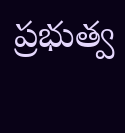ప్రభుత్వ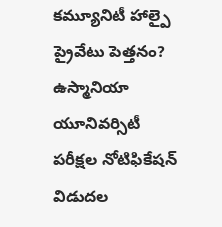కమ్యూనిటీ హాల్పై ప్రైవేటు పెత్తనం? ఉస్మానియా యూనివర్సిటీ పరీక్షల నోటిఫికేషన్ విడుదల